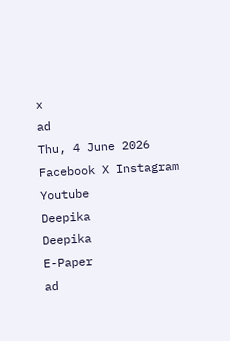x
ad
Thu, 4 June 2026
Facebook X Instagram Youtube
Deepika
Deepika
E-Paper
ad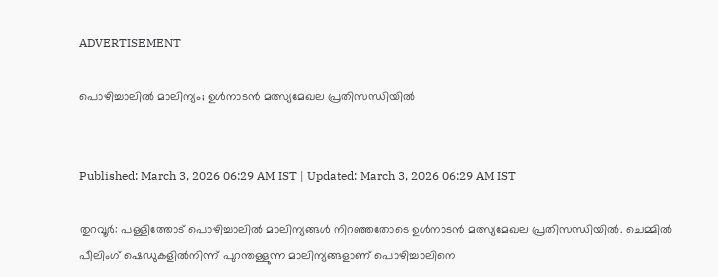ADVERTISEMENT

പൊഴിച്ചാലിൽ മാലിന്യം; ഉൾനാടൻ മത്സ്യമേഖല പ്രതിസന്ധിയിൽ


Published: March 3, 2026 06:29 AM IST | Updated: March 3, 2026 06:29 AM IST

തുറവൂർ: പള്ളിത്തോട് പൊഴിച്ചാലിൽ മാലിന്യങ്ങൾ നിറഞ്ഞതോടെ ഉൾനാടൻ മത്സ്യമേഖല പ്രതിസന്ധിയിൽ. ചെമ്മിൽ പീലിംഗ് ഷെഡുകളിൽനിന്ന് പുറന്തള്ളുന്ന മാലിന്യങ്ങളാണ് പൊഴിച്ചാലിനെ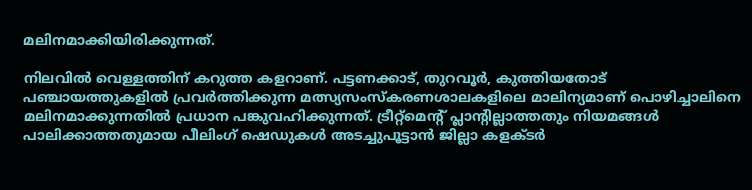മലിനമാക്കിയിരിക്കുന്നത്.

നിലവിൽ വെള്ളത്തിന് കറുത്ത കളറാണ്. പട്ടണക്കാട്, തുറവൂർ, കുത്തിയതോട് പഞ്ചായത്തുകളിൽ പ്രവർത്തിക്കുന്ന മത്സ്യസംസ്കരണശാലകളിലെ മാലിന്യമാണ് പൊഴിച്ചാലിനെ മലിനമാക്കുന്നതിൽ പ്രധാന പങ്കുവഹിക്കുന്നത്. ട്രീറ്റ്മെന്‍റ് പ്ലാന്‍റില്ലാത്തതും നിയമങ്ങൾ പാലിക്കാത്തതുമായ പീലിംഗ് ഷെഡുകൾ അടച്ചുപൂട്ടാൻ ജില്ലാ കളക്ടർ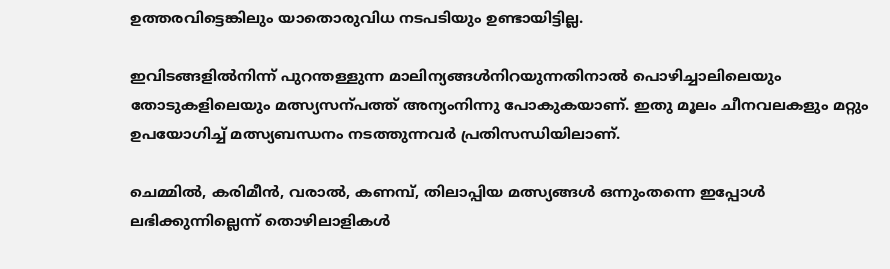ഉത്തരവിട്ടെങ്കിലും യാതൊരുവിധ നടപടിയും ഉണ്ടായിട്ടില്ല.

ഇവിടങ്ങളിൽനിന്ന് പുറന്തള്ളുന്ന മാലിന്യങ്ങൾനിറയുന്നതിനാൽ പൊഴിച്ചാലിലെയും തോടുകളിലെയും മത്സ്യസന്പത്ത് അന്യംനിന്നു പോകുകയാണ്. ഇതു മൂലം ചീനവലകളും മറ്റും ഉപയോഗിച്ച് മത്സ്യബന്ധനം നടത്തുന്നവർ പ്രതിസന്ധിയിലാണ്.

ചെമ്മിൽ, കരിമീൻ, വരാൽ, കണമ്പ്, തിലാപ്പിയ മത്സ്യങ്ങൾ ഒന്നുംതന്നെ ഇപ്പോൾ ലഭിക്കുന്നില്ലെന്ന് തൊഴിലാളികൾ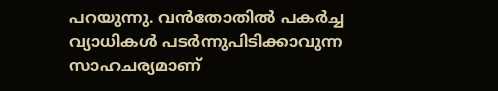പറയുന്നു. വൻതോതിൽ പകർച്ച വ്യാധികൾ പടർന്നുപിടിക്കാവുന്ന സാഹചര്യമാണ്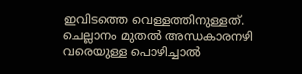ഇവിടത്തെ വെള്ളത്തിനുള്ളത്. ചെല്ലാനം മുതൽ അന്ധകാരനഴി വരെയുള്ള പൊഴിച്ചാൽ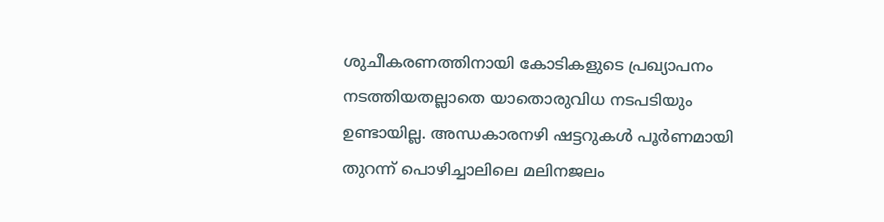ശുചീകരണത്തിനായി കോടികളുടെ പ്രഖ്യാപനം നടത്തിയതല്ലാതെ യാതൊരുവിധ നടപടിയും ഉണ്ടായില്ല. അന്ധകാരനഴി ഷട്ടറുകൾ പൂർണമായി തുറന്ന് പൊഴിച്ചാലിലെ മലിനജലം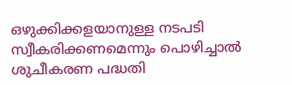ഒഴുക്കിക്കളയാനുള്ള നടപടി സ്വീകരിക്കണമെന്നും പൊഴിച്ചാൽ ശുചീകരണ പദ്ധതി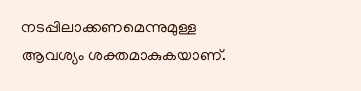നടപ്പിലാക്കണമെന്നുമുള്ള ആവശ്യം ശക്തമാകുകയാണ്.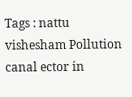Tags : nattu vishesham Pollution canal ector in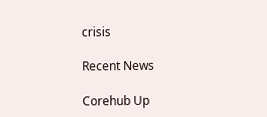crisis

Recent News

Corehub Up